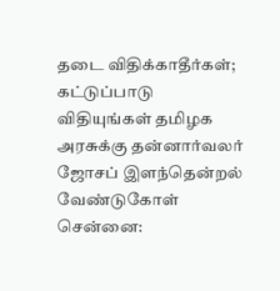தடை விதிக்காதீர்கள்; கட்டுப்பாடு விதியுங்கள் தமிழக அரசுக்கு தன்னார்வலர் ஜோசப் இளந்தென்றல் வேண்டுகோள்
சென்னை: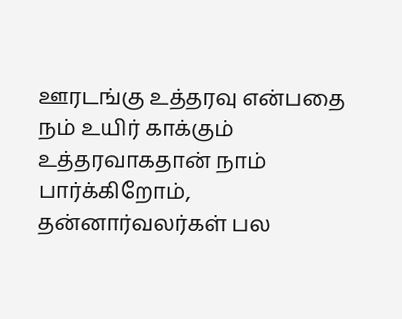ஊரடங்கு உத்தரவு என்பதை நம் உயிர் காக்கும் உத்தரவாகதான் நாம் பார்க்கிறோம், தன்னார்வலர்கள் பல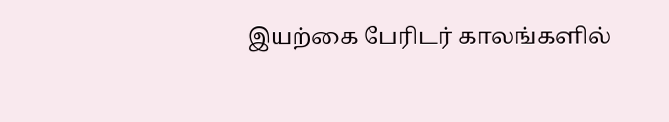இயற்கை பேரிடர் காலங்களில்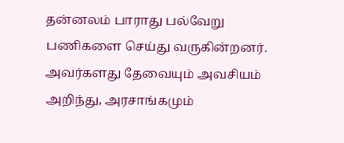தன்னலம் பாராது பல்வேறு பணிகளை செய்து வருகின்றனர். அவர்களது தேவையும் அவசியம் அறிந்து, அரசாங்கமும்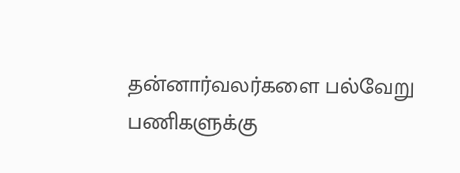தன்னார்வலர்களை பல்வேறு பணிகளுக்கு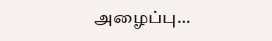அழைப்பு…